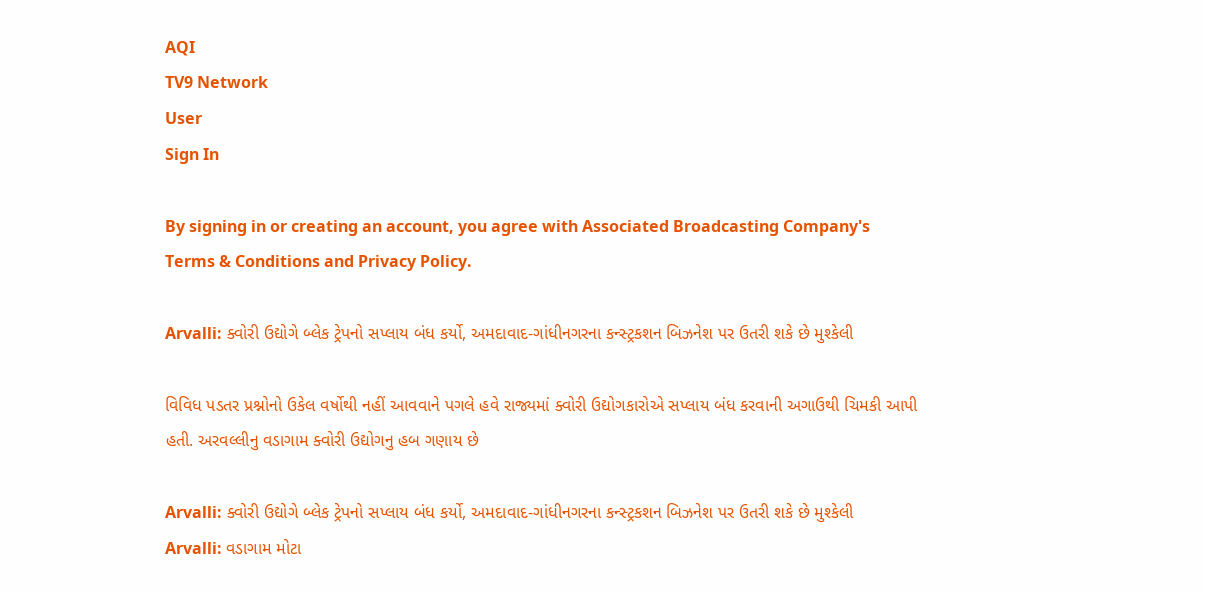AQI
TV9 Network
User
Sign In

By signing in or creating an account, you agree with Associated Broadcasting Company's Terms & Conditions and Privacy Policy.

Arvalli: ક્વોરી ઉદ્યોગે બ્લેક ટ્રેપનો સપ્લાય બંધ કર્યો, અમદાવાદ-ગાંધીનગરના કન્સ્ટ્રકશન બિઝનેશ પર ઉતરી શકે છે મુશ્કેલી

વિવિધ પડતર પ્રશ્નોનો ઉકેલ વર્ષોથી નહીં આવવાને પગલે હવે રાજ્યમાં ક્વોરી ઉદ્યોગકારોએ સપ્લાય બંધ કરવાની અગાઉથી ચિમકી આપી હતી. અરવલ્લીનુ વડાગામ ક્વોરી ઉદ્યોગનુ હબ ગણાય છે

Arvalli: ક્વોરી ઉદ્યોગે બ્લેક ટ્રેપનો સપ્લાય બંધ કર્યો, અમદાવાદ-ગાંધીનગરના કન્સ્ટ્રકશન બિઝનેશ પર ઉતરી શકે છે મુશ્કેલી
Arvalli: વડાગામ મોટા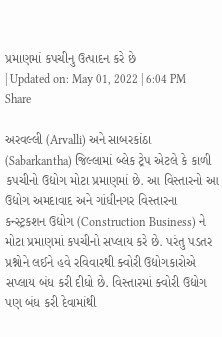પ્રમાણમાં કપચીનુ ઉત્પાદન કરે છે
| Updated on: May 01, 2022 | 6:04 PM
Share

અરવલ્લી (Arvalli) અને સાબરકાંઠા (Sabarkantha) જિલ્લામાં બ્લેક ટ્રેપ એટલે કે કાળી કપચીનો ઉદ્યોગ મોટા પ્રમાણમાં છે. આ વિસ્તારનો આ ઉદ્યોગ અમદાવાદ અને ગાંધીનગર વિસ્તારના કન્સ્ટ્રકશન ઉદ્યોગ (Construction Business) ને મોટા પ્રમાણમાં કપચીનો સપ્લાય કરે છે. પરંતુ પડતર પ્રશ્નોને લઈને હવે રવિવારથી ક્વોરી ઉદ્યોગકારોએ સપ્લાય બંધ કરી દીધો છે. વિસ્તારમાં ક્વોરી ઉદ્યોગ પણ બંધ કરી દેવામાંથી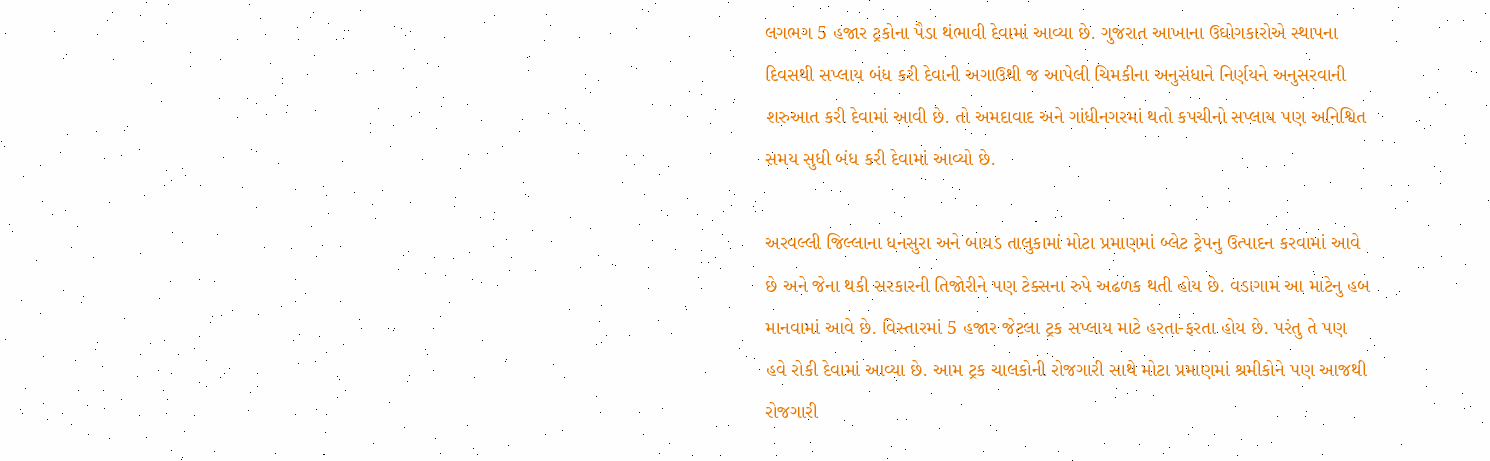લગભગ 5 હજાર ટ્રકોના પૈડા થંભાવી દેવામાં આવ્યા છે. ગુજરાત આખાના ઉઘોગકારોએ સ્થાપના દિવસથી સપ્લાય બંધ કરી દેવાની અગાઉથી જ આપેલી ચિમકીના અનુસંધાને નિર્ણયને અનુસરવાની શરુઆત કરી દેવામાં આવી છે. તો અમદાવાદ અને ગાંધીનગરમાં થતો કપચીનો સપ્લાય પણ અનિશ્વિત સમય સુધી બંધ કરી દેવામાં આવ્યો છે.

અરવલ્લી જિલ્લાના ધનસુરા અને બાયડ તાલુકામાં મોટા પ્રમાણમાં બ્લેટ ટ્રેપનુ ઉત્પાદન કરવામાં આવે છે અને જેના થકી સરકારની તિજોરીને પણ ટેક્સના રુપે અઢળક થતી હોય છે. વડાગામ આ માટેનુ હબ માનવામાં આવે છે. વિસ્તારમાં 5 હજાર જેટલા ટ્રક સપ્લાય માટે હરતા-ફરતા હોય છે. પરંતુ તે પણ હવે રોકી દેવામાં આવ્યા છે. આમ ટ્રક ચાલકોની રોજગારી સાથે મોટા પ્રમાણમાં શ્રમીકોને પણ આજથી રોજગારી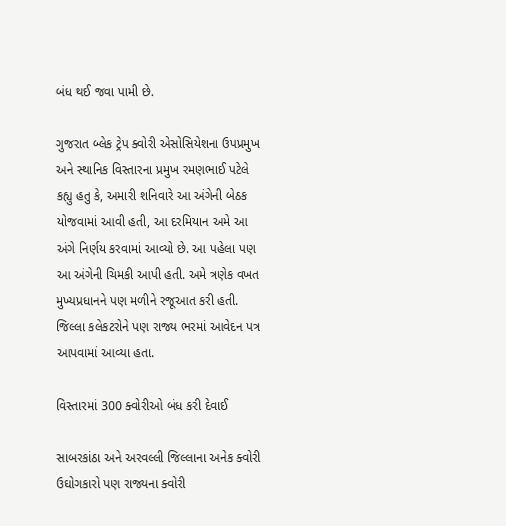બંધ થઈ જવા પામી છે.

ગુજરાત બ્લેક ટ્રેપ ક્વોરી એસોસિયેશના ઉપપ્રમુખ અને સ્થાનિક વિસ્તારના પ્રમુખ રમણભાઈ પટેલે કહ્યુ હતુ કે, અમારી શનિવારે આ અંગેની બેઠક યોજવામાં આવી હતી, આ દરમિયાન અમે આ અંગે નિર્ણય કરવામાં આવ્યો છે. આ પહેલા પણ આ અંગેની ચિમકી આપી હતી. અમે ત્રણેક વખત મુખ્યપ્રધાનને પણ મળીને રજૂઆત કરી હતી. જિલ્લા કલેકટરોને પણ રાજ્ય ભરમાં આવેદન પત્ર આપવામાં આવ્યા હતા.

વિસ્તારમાં 300 ક્વોરીઓ બંધ કરી દેવાઈ

સાબરકાંઠા અને અરવલ્લી જિલ્લાના અનેક ક્વોરી ઉઘોગકારો પણ રાજ્યના ક્વોરી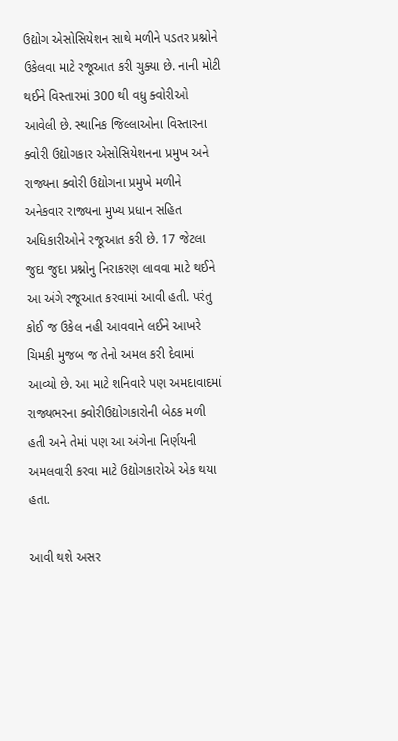ઉદ્યોગ એસોસિયેશન સાથે મળીને પડતર પ્રશ્નોને ઉકેલવા માટે રજૂઆત કરી ચુક્યા છે. નાની મોટી થઈને વિસ્તારમાં 300 થી વધુ ક્વોરીઓ આવેલી છે. સ્થાનિક જિલ્લાઓના વિસ્તારના ક્વોરી ઉદ્યોગકાર એસોસિયેશનના પ્રમુખ અને રાજ્યના ક્વોરી ઉદ્યોગના પ્રમુખે મળીને અનેકવાર રાજ્યના મુખ્ય પ્રધાન સહિત અધિકારીઓને રજૂઆત કરી છે. 17 જેટલા જુદા જુદા પ્રશ્નોનુ નિરાકરણ લાવવા માટે થઈને આ અંગે રજૂઆત કરવામાં આવી હતી. પરંતુ કોઈ જ ઉકેલ નહી આવવાને લઈને આખરે ચિમકી મુજબ જ તેનો અમલ કરી દેવામાં આવ્યો છે. આ માટે શનિવારે પણ અમદાવાદમાં રાજ્યભરના ક્વોરીઉદ્યોગકારોની બેઠક મળી હતી અને તેમાં પણ આ અંગેના નિર્ણયની અમલવારી કરવા માટે ઉદ્યોગકારોએ એક થયા હતા.

આવી થશે અસર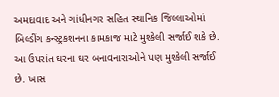અમદાવાદ અને ગાંધીનગર સહિત સ્થાનિક જિલ્લાઓમાં બિલ્ડીંગ કન્સ્ટ્રકશનના કામકાજ માટે મુશ્કેલી સર્જાઈ શકે છે. આ ઉપરાંત ઘરના ઘર બનાવનારાઓને પણ મુશ્કેલી સર્જાઈ છે. ખાસ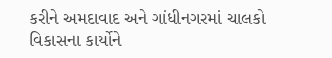કરીને અમદાવાદ અને ગાંધીનગરમાં ચાલકો વિકાસના કાર્યોને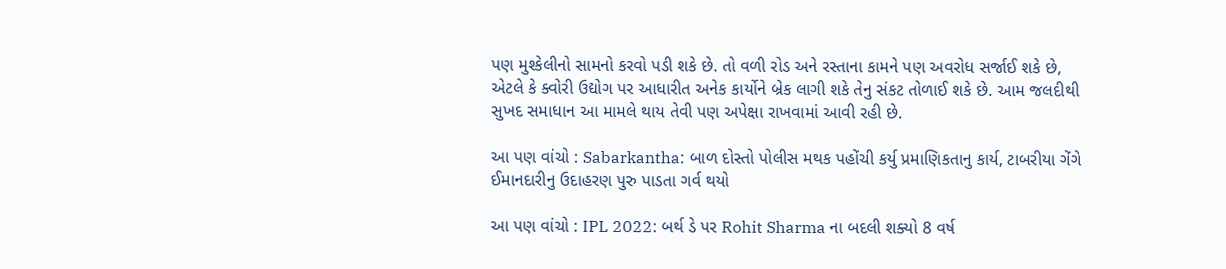પણ મુશ્કેલીનો સામનો કરવો પડી શકે છે. તો વળી રોડ અને રસ્તાના કામને પણ અવરોધ સર્જાઈ શકે છે, એટલે કે ક્વોરી ઉદ્યોગ પર આધારીત અનેક કાર્યોને બ્રેક લાગી શકે તેનુ સંકટ તોળાઈ શકે છે. આમ જલદીથી સુખદ સમાધાન આ મામલે થાય તેવી પણ અપેક્ષા રાખવામાં આવી રહી છે.

આ પણ વાંચો : Sabarkantha: બાળ દોસ્તો પોલીસ મથક પહોંચી કર્યુ પ્રમાણિકતાનુ કાર્ય, ટાબરીયા ગેંગે ઈમાનદારીનુ ઉદાહરણ પુરુ પાડતા ગર્વ થયો

આ પણ વાંચો : IPL 2022: બર્થ ડે પર Rohit Sharma ના બદલી શક્યો 8 વર્ષ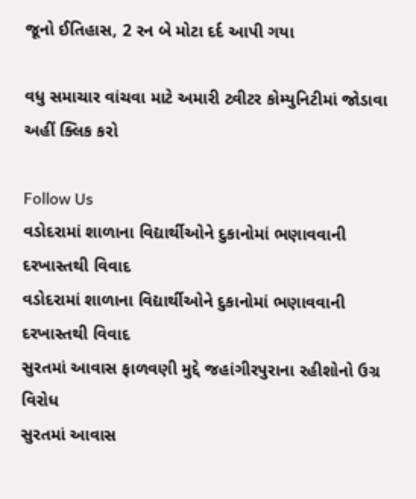જૂનો ઈતિહાસ, 2 રન બે મોટા દર્દ આપી ગયા

વધુ સમાચાર વાંચવા માટે અમારી ટ્વીટર કોમ્યુનિટીમાં જોડાવા અહીં ક્લિક કરો

Follow Us
વડોદરામાં શાળાના વિદ્યાર્થીઓને દુકાનોમાં ભણાવવાની દરખાસ્તથી વિવાદ
વડોદરામાં શાળાના વિદ્યાર્થીઓને દુકાનોમાં ભણાવવાની દરખાસ્તથી વિવાદ
સુરતમાં આવાસ ફાળવણી મુદ્દે જહાંગીરપુરાના રહીશોનો ઉગ્ર વિરોધ
સુરતમાં આવાસ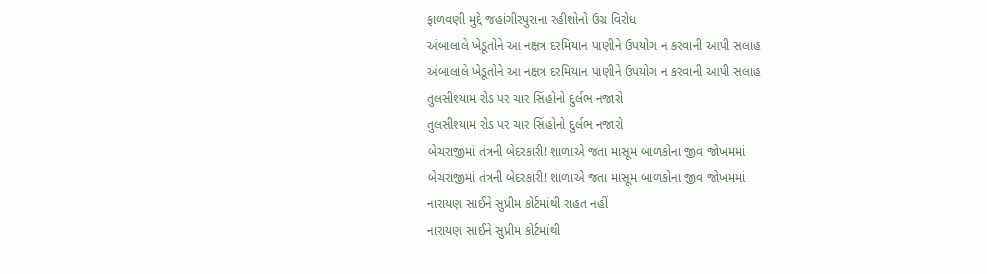ફાળવણી મુદ્દે જહાંગીરપુરાના રહીશોનો ઉગ્ર વિરોધ
અંબાલાલે ખેડૂતોને આ નક્ષત્ર દરમિયાન પાણીને ઉપયોગ ન કરવાની આપી સલાહ
અંબાલાલે ખેડૂતોને આ નક્ષત્ર દરમિયાન પાણીને ઉપયોગ ન કરવાની આપી સલાહ
તુલસીશ્યામ રોડ પર ચાર સિંહોનો દુર્લભ નજારો
તુલસીશ્યામ રોડ પર ચાર સિંહોનો દુર્લભ નજારો
બેચરાજીમાં તંત્રની બેદરકારી! શાળાએ જતા માસૂમ બાળકોના જીવ જોખમમાં
બેચરાજીમાં તંત્રની બેદરકારી! શાળાએ જતા માસૂમ બાળકોના જીવ જોખમમાં
નારાયણ સાઈને સુપ્રીમ કોર્ટમાંથી રાહત નહીં
નારાયણ સાઈને સુપ્રીમ કોર્ટમાંથી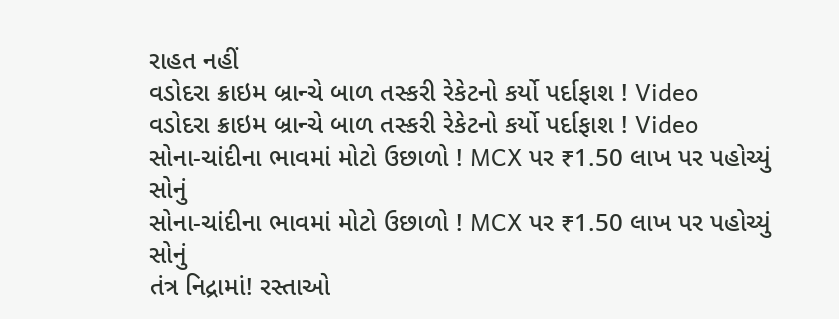રાહત નહીં
વડોદરા ક્રાઇમ બ્રાન્ચે બાળ તસ્કરી રેકેટનો કર્યો પર્દાફાશ ! Video
વડોદરા ક્રાઇમ બ્રાન્ચે બાળ તસ્કરી રેકેટનો કર્યો પર્દાફાશ ! Video
સોના-ચાંદીના ભાવમાં મોટો ઉછાળો ! MCX પર ₹1.50 લાખ પર પહોચ્યું સોનું
સોના-ચાંદીના ભાવમાં મોટો ઉછાળો ! MCX પર ₹1.50 લાખ પર પહોચ્યું સોનું
તંત્ર નિદ્રામાં! રસ્તાઓ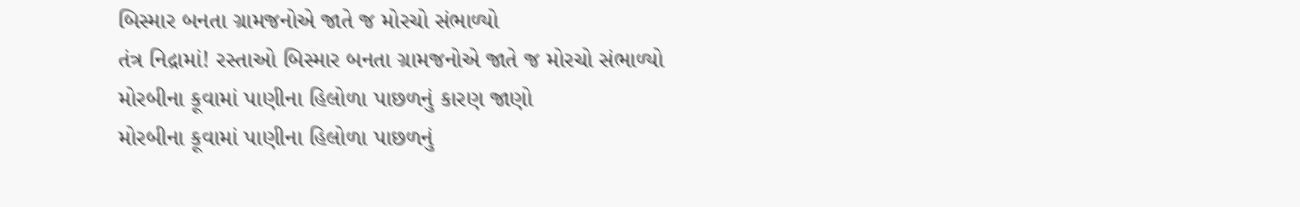બિસ્માર બનતા ગ્રામજનોએ જાતે જ મોરચો સંભાળ્યો
તંત્ર નિદ્રામાં! રસ્તાઓ બિસ્માર બનતા ગ્રામજનોએ જાતે જ મોરચો સંભાળ્યો
મોરબીના કૂવામાં પાણીના હિલોળા પાછળનું કારણ જાણો
મોરબીના કૂવામાં પાણીના હિલોળા પાછળનું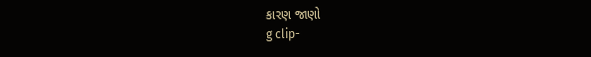કારણ જાણો
g clip-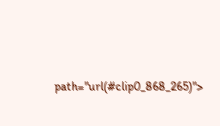path="url(#clip0_868_265)">